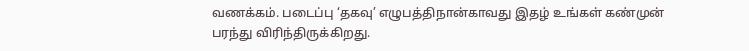வணக்கம். படைப்பு ‘தகவு’ எழுபத்திநான்காவது இதழ் உங்கள் கண்முன் பரந்து விரிந்திருக்கிறது.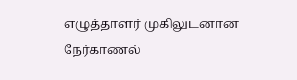எழுத்தாளர் முகிலுடனான நேர்காணல்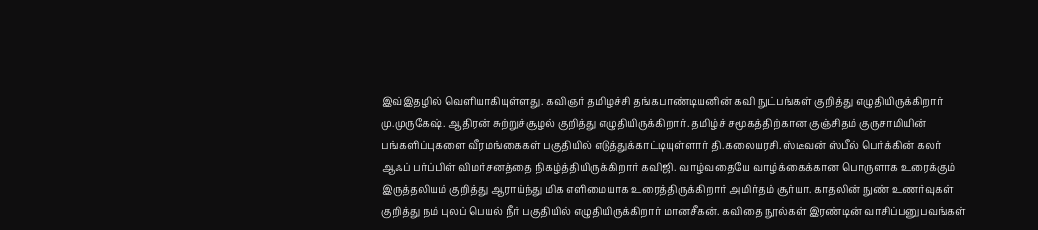இவ்இதழில் வெளியாகியுள்ளது. கவிஞர் தமிழச்சி தங்கபாண்டியனின் கவி நுட்பங்கள் குறித்து எழுதியிருக்கிறார் மு.முருகேஷ். ஆதிரன் சுற்றுச்சூழல் குறித்து எழுதியிருக்கிறார். தமிழ்ச் சமூகத்திற்கான குஞ்சிதம் குருசாமியின் பங்களிப்புகளை வீரமங்கைகள் பகுதியில் எடுத்துக்காட்டியுள்ளார் தி.கலையரசி. ஸ்டீவன் ஸ்பீல் பெர்க்கின் கலர் ஆஃப் பர்ப்பிள் விமர்சனத்தை நிகழ்த்தியிருக்கிறார் கவிஜி. வாழ்வதையே வாழ்க்கைக்கான பொருளாக உரைக்கும் இருத்தலியம் குறித்து ஆராய்ந்து மிக எளிமையாக உரைத்திருக்கிறார் அமிர்தம் சூர்யா. காதலின் நுண் உணர்வுகள் குறித்து நம் புலப் பெயல் நீர் பகுதியில் எழுதியிருக்கிறார் மானசீகன். கவிதை நூல்கள் இரண்டின் வாசிப்பனுபவங்கள்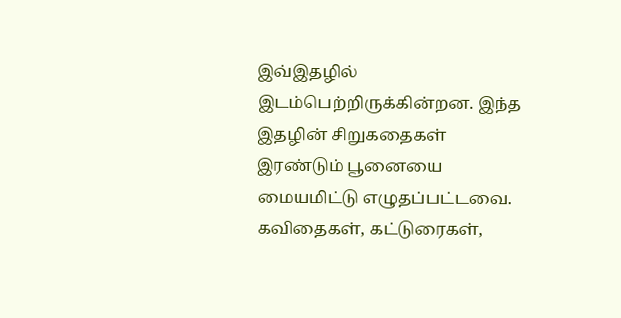இவ்இதழில் இடம்பெற்றிருக்கின்றன. இந்த இதழின் சிறுகதைகள் இரண்டும் பூனையை மையமிட்டு எழுதப்பட்டவை. கவிதைகள், கட்டுரைகள்,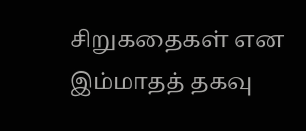சிறுகதைகள் என இம்மாதத் தகவு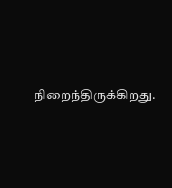நிறைந்திருக்கிறது.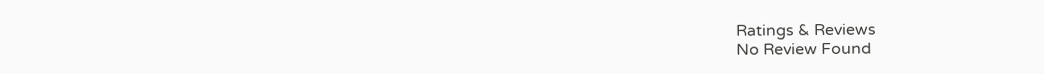Ratings & Reviews
No Review Found